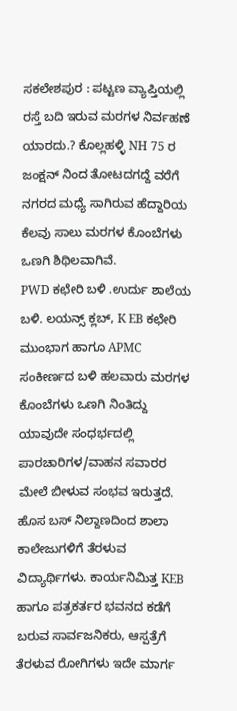ಸಕಲೇಶಪುರ : ಪಟ್ಟಣ ವ್ಯಾಪ್ತಿಯಲ್ಲಿ ರಸ್ತೆ ಬದಿ ಇರುವ ಮರಗಳ ನಿರ್ವಹಣೆ ಯಾರದು.? ಕೊಲ್ಲಹಳ್ಳಿ NH 75 ರ ಜಂಕ್ಷನ್ ನಿಂದ ತೋಟದಗದ್ದೆ ವರೆಗೆ ನಗರದ ಮಧ್ಯೆ ಸಾಗಿರುವ ಹೆದ್ದಾರಿಯ ಕೆಲವು ಸಾಲು ಮರಗಳ ಕೊಂಬೆಗಳು ಒಣಗಿ ಶಿಥಿಲವಾಗಿವೆ.
PWD ಕಛೇರಿ ಬಳಿ .ಉರ್ದು ಶಾಲೆಯ ಬಳಿ. ಲಯನ್ಸ್ ಕ್ಲಬ್, K EB ಕಛೇರಿ ಮುಂಭಾಗ ಹಾಗೂ APMC ಸಂಕೀರ್ಣದ ಬಳಿ ಹಲವಾರು ಮರಗಳ ಕೊಂಬೆಗಳು ಒಣಗಿ ನಿಂತಿದ್ದು ಯಾವುದೇ ಸಂಧರ್ಭದಲ್ಲಿ ಪಾರಚಾರಿಗಳ/ವಾಹನ ಸವಾರರ ಮೇಲೆ ಬೀಳುವ ಸಂಭವ ಇರುತ್ತದೆ.
ಹೊಸ ಬಸ್ ನಿಲ್ದಾಣದಿಂದ ಶಾಲಾ ಕಾಲೇಜುಗಳಿಗೆ ತೆರಳುವ ವಿದ್ಯಾರ್ಥಿಗಳು. ಕಾರ್ಯನಿಮಿತ್ತ KEB ಹಾಗೂ ಪತ್ರಕರ್ತರ ಭವನದ ಕಡೆಗೆ ಬರುವ ಸಾರ್ವಜನಿಕರು, ಆಸ್ಪತ್ರೆಗೆ ತೆರಳುವ ರೋಗಿಗಳು ಇದೇ ಮಾರ್ಗ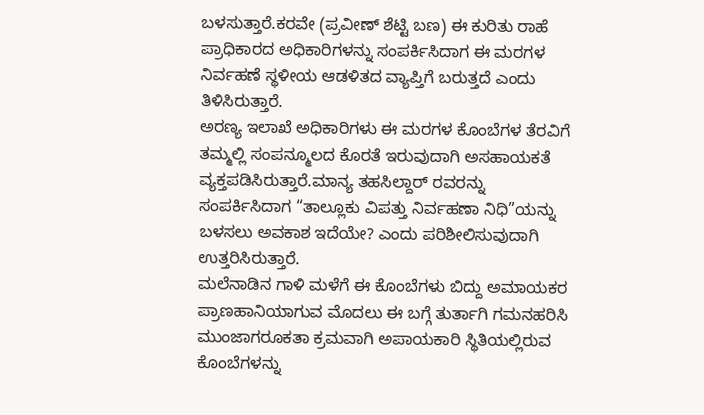ಬಳಸುತ್ತಾರೆ.ಕರವೇ (ಪ್ರವೀಣ್ ಶೆಟ್ಟಿ ಬಣ) ಈ ಕುರಿತು ರಾಹೆ ಪ್ರಾಧಿಕಾರದ ಅಧಿಕಾರಿಗಳನ್ನು ಸಂಪರ್ಕಿಸಿದಾಗ ಈ ಮರಗಳ ನಿರ್ವಹಣೆ ಸ್ಥಳೀಯ ಆಡಳಿತದ ವ್ಯಾಪ್ತಿಗೆ ಬರುತ್ತದೆ ಎಂದು ತಿಳಿಸಿರುತ್ತಾರೆ.
ಅರಣ್ಯ ಇಲಾಖೆ ಅಧಿಕಾರಿಗಳು ಈ ಮರಗಳ ಕೊಂಬೆಗಳ ತೆರವಿಗೆ ತಮ್ಮಲ್ಲಿ ಸಂಪನ್ಮೂಲದ ಕೊರತೆ ಇರುವುದಾಗಿ ಅಸಹಾಯಕತೆ ವ್ಯಕ್ತಪಡಿಸಿರುತ್ತಾರೆ.ಮಾನ್ಯ ತಹಸಿಲ್ದಾರ್ ರವರನ್ನು ಸಂಪರ್ಕಿಸಿದಾಗ “ತಾಲ್ಲೂಕು ವಿಪತ್ತು ನಿರ್ವಹಣಾ ನಿಧಿ”ಯನ್ನು ಬಳಸಲು ಅವಕಾಶ ಇದೆಯೇ? ಎಂದು ಪರಿಶೀಲಿಸುವುದಾಗಿ ಉತ್ತರಿಸಿರುತ್ತಾರೆ.
ಮಲೆನಾಡಿನ ಗಾಳಿ ಮಳೆಗೆ ಈ ಕೊಂಬೆಗಳು ಬಿದ್ದು ಅಮಾಯಕರ ಪ್ರಾಣಹಾನಿಯಾಗುವ ಮೊದಲು ಈ ಬಗ್ಗೆ ತುರ್ತಾಗಿ ಗಮನಹರಿಸಿ ಮುಂಜಾಗರೂಕತಾ ಕ್ರಮವಾಗಿ ಅಪಾಯಕಾರಿ ಸ್ಥಿತಿಯಲ್ಲಿರುವ ಕೊಂಬೆಗಳನ್ನು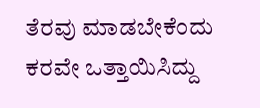ತೆರವು ಮಾಡಬೇಕೆಂದು ಕರವೇ ಒತ್ತಾಯಿಸಿದ್ದು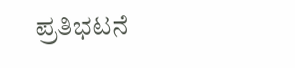ಪ್ರತಿಭಟನೆ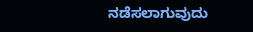ನಡೆಸಲಾಗುವುದು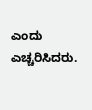ಎಂದು ಎಚ್ಚರಿಸಿದರು.